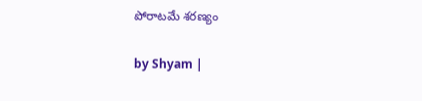పోరాటమే శరణ్యం

by Shyam |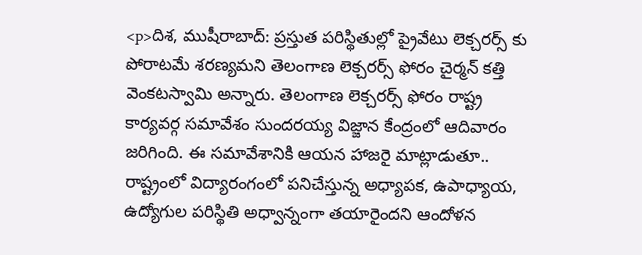<p>దిశ, ముషీరాబాద్: ప్రస్తుత పరిస్థితుల్లో ప్రైవేటు లెక్చరర్స్ కు పోరాటమే శరణ్యమని తెలంగాణ లెక్చరర్స్ ఫోరం చైర్మన్ కత్తి వెంకటస్వామి అన్నారు. తెలంగాణ లెక్చరర్స్ ఫోరం రాష్ట్ర కార్యవర్గ సమావేశం సుందరయ్య విజ్జాన కేంద్రంలో ఆదివారం జరిగింది. ఈ సమావేశానికి ఆయన హాజరై మాట్లాడుతూ.. రాష్ట్రంలో విద్యారంగంలో పనిచేస్తున్న అధ్యాపక, ఉపాధ్యాయ, ఉద్యోగుల పరిస్థితి అధ్వాన్నంగా తయారైందని ఆందోళన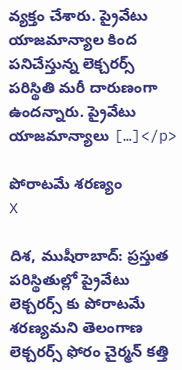వ్యక్తం చేశారు. ప్రైవేటు యాజమాన్యాల కింద పనిచేస్తున్న లెక్చరర్స్ పరిస్థితి మరీ దారుణంగా ఉందన్నారు. ప్రైవేటు యాజమాన్యాలు […]</p>

పోరాటమే శరణ్యం
X

దిశ, ముషీరాబాద్: ప్రస్తుత పరిస్థితుల్లో ప్రైవేటు లెక్చరర్స్ కు పోరాటమే శరణ్యమని తెలంగాణ లెక్చరర్స్ ఫోరం చైర్మన్ కత్తి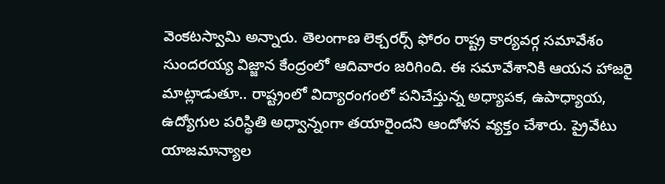వెంకటస్వామి అన్నారు. తెలంగాణ లెక్చరర్స్ ఫోరం రాష్ట్ర కార్యవర్గ సమావేశం సుందరయ్య విజ్జాన కేంద్రంలో ఆదివారం జరిగింది. ఈ సమావేశానికి ఆయన హాజరై మాట్లాడుతూ.. రాష్ట్రంలో విద్యారంగంలో పనిచేస్తున్న అధ్యాపక, ఉపాధ్యాయ, ఉద్యోగుల పరిస్థితి అధ్వాన్నంగా తయారైందని ఆందోళన వ్యక్తం చేశారు. ప్రైవేటు యాజమాన్యాల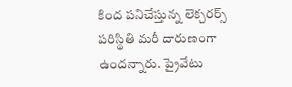కింద పనిచేస్తున్న లెక్చరర్స్ పరిస్థితి మరీ దారుణంగా ఉందన్నారు. ప్రైవేటు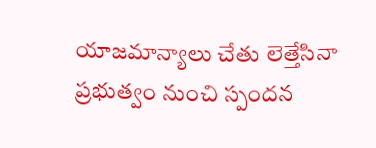యాజమాన్యాలు చేతు లెత్తేసినా ప్రభుత్వం నుంచి స్పందన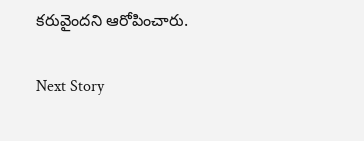కరువైందని ఆరోపించారు.

Next Story